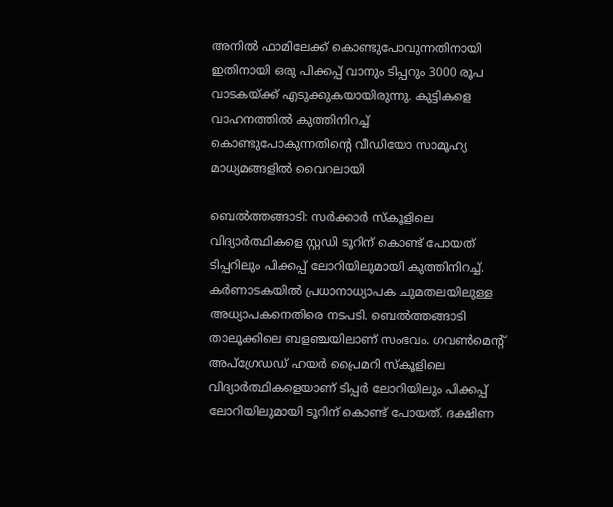അനിൽ ഫാമിലേക്ക് കൊണ്ടുപോവുന്നതിനായി ഇതിനായി ഒരു പിക്കപ്പ് വാനും ടിപ്പറും 3000 രൂപ വാടകയ്ക്ക് എടുക്കുകയായിരുന്നു. കുട്ടികളെ വാഹനത്തിൽ കുത്തിനിറച്ച് കൊണ്ടുപോകുന്നതിൻ്റെ വീഡിയോ സാമൂഹ്യ മാധ്യമങ്ങളിൽ വൈറലായി

ബെൽത്തങ്ങാടി: സർക്കാർ സ്കൂളിലെ വിദ്യാർത്ഥികളെ സ്റ്റഡി ടൂറിന് കൊണ്ട് പോയത് ടിപ്പറിലും പിക്കപ്പ് ലോറിയിലുമായി കുത്തിനിറച്ച്. കർണാടകയിൽ പ്രധാനാധ്യാപക ചുമതലയിലുള്ള അധ്യാപകനെതിരെ നടപടി. ബെൽത്തങ്ങാടി താലൂക്കിലെ ബളഞ്ചയിലാണ് സംഭവം. ഗവൺമെന്റ് അപ്ഗ്രേഡഡ് ഹയർ പ്രൈമറി സ്കൂളിലെ വിദ്യാർത്ഥികളെയാണ് ടിപ്പർ ലോറിയിലും പിക്കപ്പ് ലോറിയിലുമായി ടൂറിന് കൊണ്ട് പോയത്. ദക്ഷിണ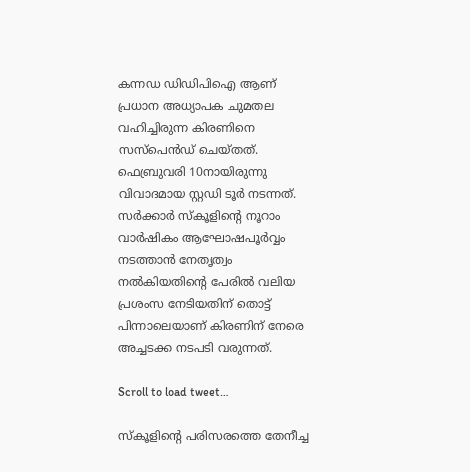കന്നഡ ഡിഡിപിഐ ആണ് പ്രധാന അധ്യാപക ചുമതല വഹിച്ചിരുന്ന കിരണിനെ സസ്പെൻഡ് ചെയ്തത്. ഫെബ്രുവരി 10നായിരുന്നു വിവാദമായ സ്റ്റഡി ടൂർ നടന്നത്. സർക്കാർ സ്കൂളിന്റെ നൂറാം വാർഷികം ആഘോഷപൂർവ്വം നടത്താൻ നേതൃത്വം നൽകിയതിന്റെ പേരിൽ വലിയ പ്രശംസ നേടിയതിന് തൊട്ട് പിന്നാലെയാണ് കിരണിന് നേരെ അച്ചടക്ക നടപടി വരുന്നത്.

Scroll to load tweet…

സ്കൂളിന്റെ പരിസരത്തെ തേനീച്ച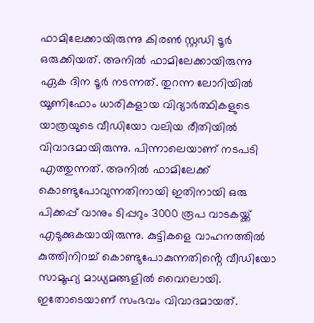ഫാമിലേക്കായിരുന്നു കിരൺ സ്റ്റഡി ടൂർ ഒരുക്കിയത്. അനിൽ ഫാമിലേക്കായിരുന്നു ഏക ദിന ടൂർ നടന്നത്. തുറന്ന ലോറിയിൽ യൂണിഫോം ധാരികളായ വിദ്യാർത്ഥികളുടെ യാത്രയുടെ വീഡിയോ വലിയ രീതിയിൽ വിവാദമായിരുന്നു. പിന്നാലെയാണ് നടപടി എത്തുന്നത്. അനിൽ ഫാമിലേക്ക് കൊണ്ടുപോവുന്നതിനായി ഇതിനായി ഒരു പിക്കപ്പ് വാനും ടിപ്പറും 3000 രൂപ വാടകയ്ക്ക് എടുക്കുകയായിരുന്നു. കുട്ടികളെ വാഹനത്തിൽ കുത്തിനിറച്ച് കൊണ്ടുപോകുന്നതിൻ്റെ വീഡിയോ സാമൂഹ്യ മാധ്യമങ്ങളിൽ വൈറലായി. ഇതോടെയാണ് സംഭവം വിവാദമായത്.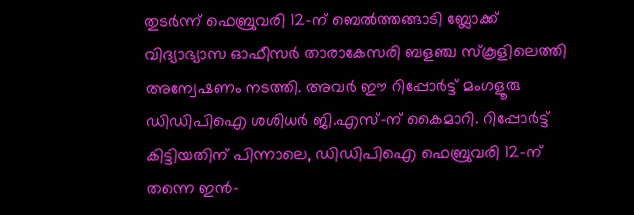തുടർന്ന് ഫെബ്രുവരി 12-ന് ബെൽത്തങ്ങാടി ബ്ലോക്ക് വിദ്യാഭ്യാസ ഓഫീസർ താരാകേസരി ബളഞ്ച സ്കൂളിലെത്തി അന്വേഷണം നടത്തി. അവർ ഈ റിപ്പോർട്ട് മംഗളൂരു ഡിഡിപിഐ ശശിധർ ജി.എസ്-ന് കൈമാറി. റിപ്പോർട്ട് കിട്ടിയതിന് പിന്നാലെ, ഡിഡിപിഐ ഫെബ്രുവരി 12-ന് തന്നെ ഇൻ-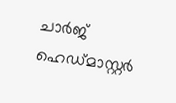ചാർജ് ഹെഡ്മാസ്റ്റർ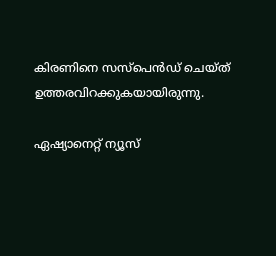കിരണിനെ സസ്പെൻഡ് ചെയ്ത് ഉത്തരവിറക്കുകയായിരുന്നു.

ഏഷ്യാനെറ്റ് ന്യൂസ്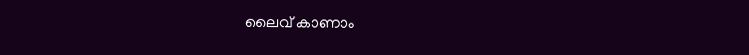ലൈവ് കാണാം